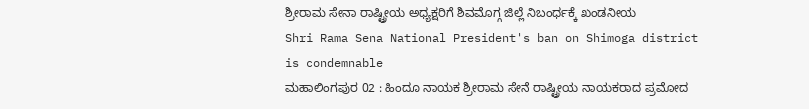ಶ್ರೀರಾಮ ಸೇನಾ ರಾಷ್ಟ್ರೀಯ ಅಧ್ಯಕ್ಷರಿಗೆ ಶಿವಮೊಗ್ಗ ಜಿಲ್ಲೆ ನಿಬಂರ್ಧಕ್ಕೆ ಖಂಡನೀಯ
Shri Rama Sena National President's ban on Shimoga district is condemnable
ಮಹಾಲಿಂಗಪುರ 02 : ಹಿಂದೂ ನಾಯಕ ಶ್ರೀರಾಮ ಸೇನೆ ರಾಷ್ಟ್ರೀಯ ನಾಯಕರಾದ ಪ್ರಮೋದ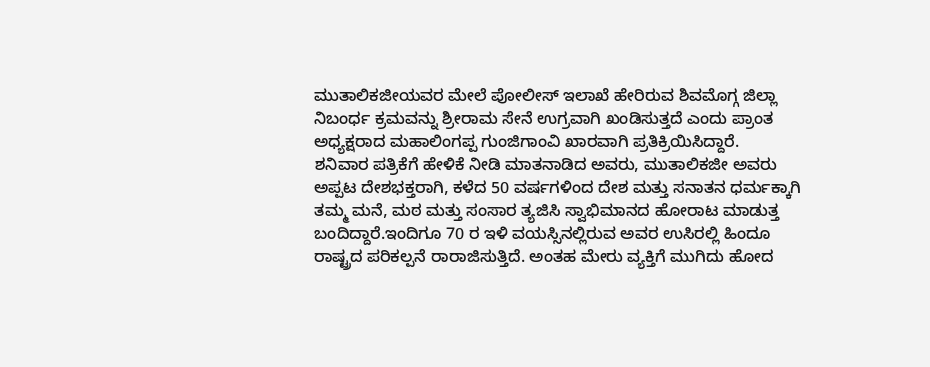ಮುತಾಲಿಕಜೀಯವರ ಮೇಲೆ ಪೋಲೀಸ್ ಇಲಾಖೆ ಹೇರಿರುವ ಶಿವಮೊಗ್ಗ ಜಿಲ್ಲಾ ನಿಬಂರ್ಧ ಕ್ರಮವನ್ನು ಶ್ರೀರಾಮ ಸೇನೆ ಉಗ್ರವಾಗಿ ಖಂಡಿಸುತ್ತದೆ ಎಂದು ಪ್ರಾಂತ ಅಧ್ಯಕ್ಷರಾದ ಮಹಾಲಿಂಗಪ್ಪ ಗುಂಜಿಗಾಂವಿ ಖಾರವಾಗಿ ಪ್ರತಿಕ್ರಿಯಿಸಿದ್ದಾರೆ.
ಶನಿವಾರ ಪತ್ರಿಕೆಗೆ ಹೇಳಿಕೆ ನೀಡಿ ಮಾತನಾಡಿದ ಅವರು, ಮುತಾಲಿಕಜೀ ಅವರು ಅಪ್ಪಟ ದೇಶಭಕ್ತರಾಗಿ, ಕಳೆದ 50 ವರ್ಷಗಳಿಂದ ದೇಶ ಮತ್ತು ಸನಾತನ ಧರ್ಮಕ್ಕಾಗಿ ತಮ್ಮ ಮನೆ, ಮಠ ಮತ್ತು ಸಂಸಾರ ತ್ಯಜಿಸಿ ಸ್ವಾಭಿಮಾನದ ಹೋರಾಟ ಮಾಡುತ್ತ ಬಂದಿದ್ದಾರೆ.ಇಂದಿಗೂ 70 ರ ಇಳಿ ವಯಸ್ಸಿನಲ್ಲಿರುವ ಅವರ ಉಸಿರಲ್ಲಿ ಹಿಂದೂ ರಾಷ್ಟ್ರದ ಪರಿಕಲ್ಪನೆ ರಾರಾಜಿಸುತ್ತಿದೆ. ಅಂತಹ ಮೇರು ವ್ಯಕ್ತಿಗೆ ಮುಗಿದು ಹೋದ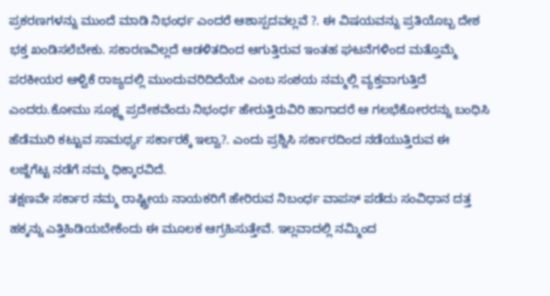ಪ್ರಕರಣಗಳನ್ನು ಮುಂದೆ ಮಾಡಿ ನಿಭಂರ್ಧ ಎಂದರೆ ಆಶಾಸ್ಪದವಲ್ಲವೆ ?. ಈ ವಿಷಯವನ್ನು ಪ್ರತಿಯೊಬ್ಬ ದೇಶ ಭಕ್ತ ಖಂಡಿಸಲೆಬೇಕು. ಸಕಾರಣವಿಲ್ಲದೆ ಆಡಳಿತದಿಂದ ಆಗುತ್ತಿರುವ ಇಂತಹ ಘಟನೆಗಳಿಂದ ಮತ್ತೊಮ್ಮೆ ಪರಕೀಯರ ಆಳ್ವಿಕೆ ರಾಜ್ಯದಲ್ಲಿ ಮುಂದುವರಿದಿದೆಯೇ ಎಂಬ ಸಂಶಯ ನಮ್ಮಲ್ಲಿ ವ್ಯಕ್ತವಾಗುತ್ತಿದೆ ಎಂದರು.ಕೋಮು ಸೂಕ್ಷ್ಮ ಪ್ರದೇಶವೆಂದು ನಿಭಂರ್ಧ ಹೇರುತ್ತಿರುವಿರಿ ಹಾಗಾದರೆ ಆ ಗಲಭೆಕೋರರನ್ನು ಬಂಧಿಸಿ ಹೆಡೆಮುರಿ ಕಟ್ಟುವ ಸಾಮರ್ಥ್ಯ ಸರ್ಕಾರಕ್ಕೆ ಇಲ್ವಾ?. ಎಂದು ಪ್ರಶ್ನಿಸಿ ಸರ್ಕಾರದಿಂದ ನಡೆಯುತ್ತಿರುವ ಈ ಲಜ್ಜೆಗೆಟ್ಟ ನಡೆಗೆ ನಮ್ಮ ಧಿಕ್ಕಾರವಿದೆ.
ತಕ್ಷಣವೇ ಸರ್ಕಾರ ನಮ್ಮ ರಾಷ್ಟ್ರೀಯ ನಾಯಕರಿಗೆ ಹೇರಿರುವ ನಿಬಂರ್ಧ ವಾಪಸ್ ಪಡೆದು ಸಂವಿಧಾನ ದತ್ತ ಹಕ್ಕನ್ನು ಎತ್ತಿಹಿಡಿಯಬೇಕೆಂದು ಈ ಮೂಲಕ ಆಗ್ರಹಿಸುತ್ತೇವೆ. ಇಲ್ಲವಾದಲ್ಲಿ ನಮ್ಮಿಂದ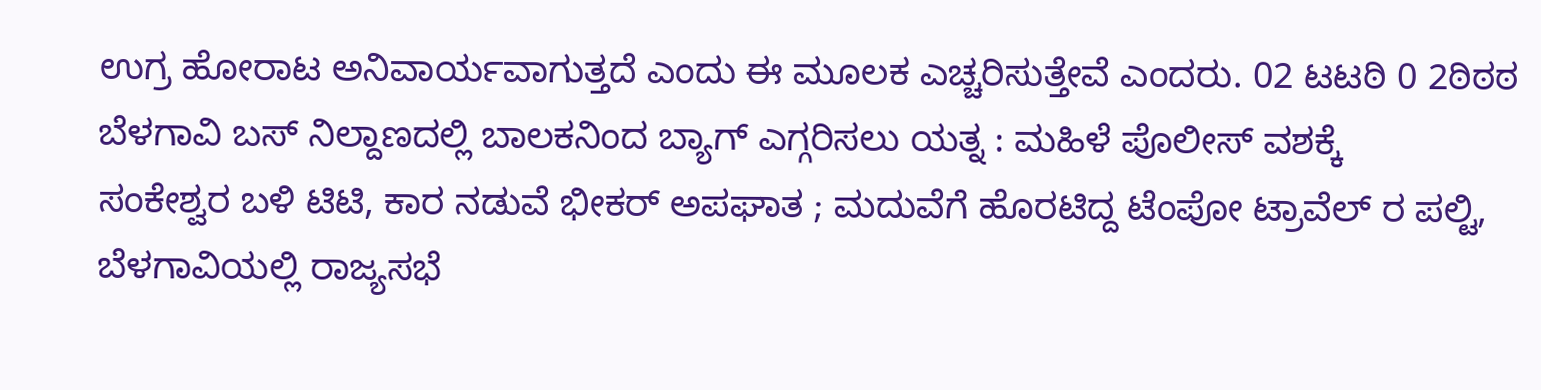ಉಗ್ರ ಹೋರಾಟ ಅನಿವಾರ್ಯವಾಗುತ್ತದೆ ಎಂದು ಈ ಮೂಲಕ ಎಚ್ಚರಿಸುತ್ತೇವೆ ಎಂದರು. 02 ಟಟಠಿ 0 2ಠಿಠಠ
ಬೆಳಗಾವಿ ಬಸ್ ನಿಲ್ದಾಣದಲ್ಲಿ ಬಾಲಕನಿಂದ ಬ್ಯಾಗ್ ಎಗ್ಗರಿಸಲು ಯತ್ನ : ಮಹಿಳೆ ಪೊಲೀಸ್ ವಶಕ್ಕೆ
ಸಂಕೇಶ್ವರ ಬಳಿ ಟಿಟಿ, ಕಾರ ನಡುವೆ ಭೀಕರ್ ಅಪಘಾತ ; ಮದುವೆಗೆ ಹೊರಟಿದ್ದ ಟೆಂಪೋ ಟ್ರಾವೆಲ್ ರ ಪಲ್ಟಿ,
ಬೆಳಗಾವಿಯಲ್ಲಿ ರಾಜ್ಯಸಭೆ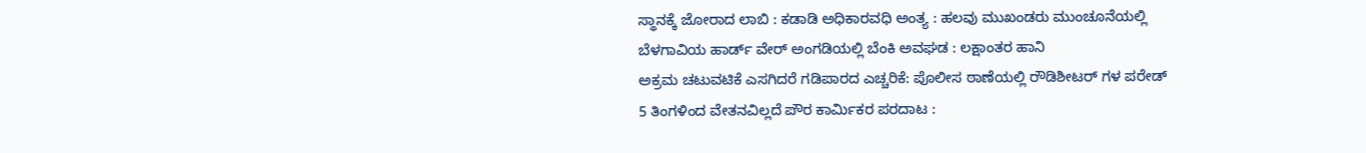ಸ್ಥಾನಕ್ಕೆ ಜೋರಾದ ಲಾಬಿ : ಕಡಾಡಿ ಅಧಿಕಾರವಧಿ ಅಂತ್ಯ : ಹಲವು ಮುಖಂಡರು ಮುಂಚೂನೆಯಲ್ಲಿ
ಬೆಳಗಾವಿಯ ಹಾರ್ಡ್ ವೇರ್ ಅಂಗಡಿಯಲ್ಲಿ ಬೆಂಕಿ ಅವಘಡ : ಲಕ್ಷಾಂತರ ಹಾನಿ
ಅಕ್ರಮ ಚಟುವಟಿಕೆ ಎಸಗಿದರೆ ಗಡಿಪಾರದ ಎಚ್ಚರಿಕೆ: ಪೊಲೀಸ ಠಾಣೆಯಲ್ಲಿ ರೌಡಿಶೀಟರ್ ಗಳ ಪರೇಡ್
5 ತಿಂಗಳಿಂದ ವೇತನವಿಲ್ಲದೆ ಪೌರ ಕಾರ್ಮಿಕರ ಪರದಾಟ :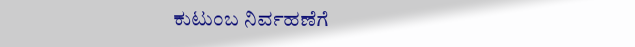ಕುಟುಂಬ ನಿರ್ವಹಣೆಗೆ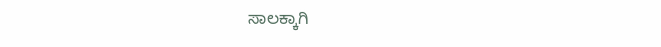ಸಾಲಕ್ಕಾಗಿ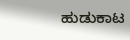ಹುಡುಕಾಟ